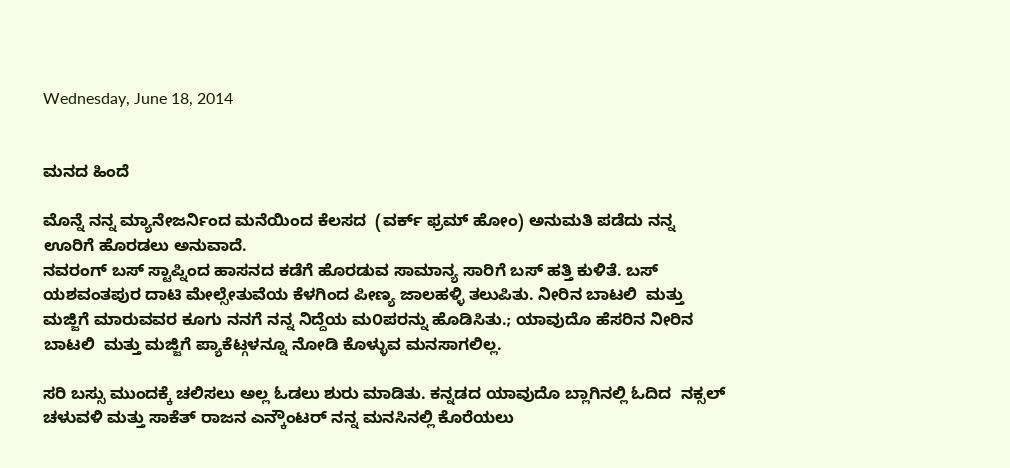Wednesday, June 18, 2014


ಮನದ ಹಿಂದೆ

ಮೊನ್ನೆ ನನ್ನ ಮ್ಯಾನೇಜರ್ನಿಂದ ಮನೆಯಿಂದ ಕೆಲಸದ  (ವರ್ಕ್ ಫ್ರಮ್ ಹೋಂ) ಅನುಮತಿ ಪಡೆದು ನನ್ನ ಊರಿಗೆ ಹೊರಡಲು ಅನುವಾದೆ.
ನವರಂಗ್ ಬಸ್ ಸ್ಟಾಪ್ನಿಂದ ಹಾಸನದ ಕಡೆಗೆ ಹೊರಡುವ ಸಾಮಾನ್ಯ ಸಾರಿಗೆ ಬಸ್ ಹತ್ತಿ ಕುಳಿತೆ. ಬಸ್ ಯಶವಂತಪುರ ದಾಟಿ ಮೇಲ್ಸೇತುವೆಯ ಕೆಳಗಿಂದ ಪೀಣ್ಯ ಜಾಲಹಳ್ಳಿ ತಲುಪಿತು. ನೀರಿನ ಬಾಟಲಿ  ಮತ್ತು ಮಜ್ಜಿಗೆ ಮಾರುವವರ ಕೂಗು ನನಗೆ ನನ್ನ ನಿದ್ದೆಯ ಮ೦ಪರನ್ನು ಹೊಡಿಸಿತು.; ಯಾವುದೊ ಹೆಸರಿನ ನೀರಿನ ಬಾಟಲಿ  ಮತ್ತು ಮಜ್ಜಿಗೆ ಪ್ಯಾಕೆಟ್ಗಳನ್ನೂ ನೋಡಿ ಕೊಳ್ಳುವ ಮನಸಾಗಲಿಲ್ಲ.

ಸರಿ ಬಸ್ಸು ಮುಂದಕ್ಕೆ ಚಲಿಸಲು ಅಲ್ಲ ಓಡಲು ಶುರು ಮಾಡಿತು. ಕನ್ನಡದ ಯಾವುದೊ ಬ್ಲಾಗಿನಲ್ಲಿ ಓದಿದ  ನಕ್ಸಲ್ ಚಳುವಳಿ ಮತ್ತು ಸಾಕೆತ್ ರಾಜನ ಎನ್ಕೌಂಟರ್ ನನ್ನ ಮನಸಿನಲ್ಲಿ ಕೊರೆಯಲು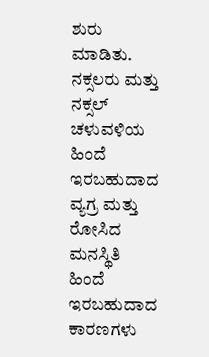ಶುರು ಮಾಡಿತು.
ನಕ್ಸಲರು ಮತ್ತು ನಕ್ಸಲ್ ಚಳುವಳಿಯ ಹಿಂದೆ ಇರಬಹುದಾದ ವ್ಯಗ್ರ ಮತ್ತು ರೋಸಿದ ಮನಸ್ಥಿತಿ ಹಿಂದೆ ಇರಬಹುದಾದ ಕಾರಣಗಳು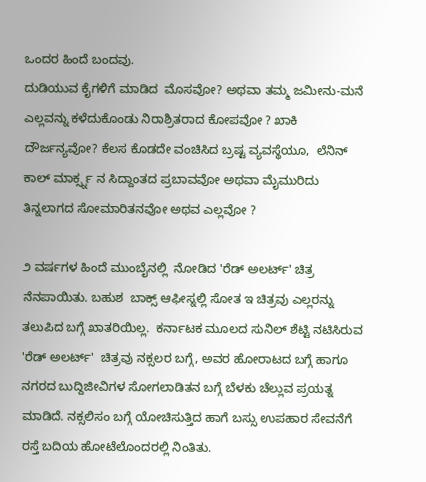ಒಂದರ ಹಿಂದೆ ಬಂದವು.
ದುಡಿಯುವ ಕೈಗಳಿಗೆ ಮಾಡಿದ  ಮೊಸವೋ? ಅಥವಾ ತಮ್ಮ ಜಮೀನು-ಮನೆ ಎಲ್ಲವನ್ನು ಕಳೆದುಕೊಂಡು ನಿರಾಶ್ರಿತರಾದ ಕೋಪವೋ ? ಖಾಕಿ ದೌರ್ಜನ್ಯವೋ? ಕೆಲಸ ಕೊಡದೇ ವಂಚಿಸಿದ ಬ್ರಷ್ಟ ವ್ಯವಸ್ಥೆಯೂ,  ಲೆನಿನ್ ಕಾಲ್ ಮಾರ್ಕ್ಸ್ನ ನ ಸಿದ್ದಾಂತದ ಪ್ರಬಾವವೋ ಅಥವಾ ಮೈಮುರಿದು ತಿನ್ನಲಾಗದ ಸೋಮಾರಿತನವೋ ಅಥವ ಎಲ್ಲವೋ ?

೨ ವರ್ಷಗಳ ಹಿಂದೆ ಮುಂಬೈನಲ್ಲಿ  ನೋಡಿದ 'ರೆಡ್ ಅಲರ್ಟ್' ಚಿತ್ರ ನೆನಪಾಯಿತು. ಬಹುಶ  ಬಾಕ್ಸ್ ಆಫೀಸ್ನಲ್ಲಿ ಸೋತ ಇ ಚಿತ್ರವು ಎಲ್ಲರನ್ನು ತಲುಪಿದ ಬಗ್ಗೆ ಖಾತರಿಯಿಲ್ಲ.  ಕರ್ನಾಟಕ ಮೂಲದ ಸುನಿಲ್ ಶೆಟ್ಟಿ ನಟಿಸಿರುವ 'ರೆಡ್ ಅಲರ್ಟ್'  ಚಿತ್ರವು ನಕ್ಸಲರ ಬಗ್ಗೆ, ಅವರ ಹೋರಾಟದ ಬಗ್ಗೆ ಹಾಗೂ ನಗರದ ಬುದ್ದಿಜೀವಿಗಳ ಸೋಗಲಾಡಿತನ ಬಗ್ಗೆ ಬೆಳಕು ಚೆಲ್ಲುವ ಪ್ರಯತ್ನ ಮಾಡಿದೆ. ನಕ್ಸಲಿಸಂ ಬಗ್ಗೆ ಯೋಚಿಸುತ್ತಿದ ಹಾಗೆ ಬಸ್ಸು ಉಪಹಾರ ಸೇವನೆಗೆ ರಸ್ತೆ ಬದಿಯ ಹೋಟೆಲೊಂದರಲ್ಲಿ ನಿಂತಿತು.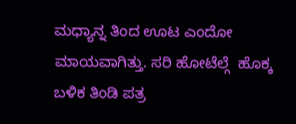ಮಧ್ಯಾನ್ನ ತಿಂದ ಊಟ ಎಂದೋ ಮಾಯವಾಗಿತ್ತು. ಸರಿ ಹೋಟೆಲ್ಗೆ  ಹೊಕ್ಕ ಬಳಿಕ ತಿಂಡಿ ಪತ್ರ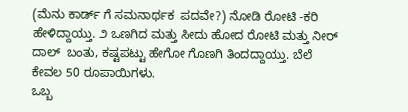(ಮೆನು ಕಾರ್ಡ್ ಗೆ ಸಮನಾರ್ಥಕ  ಪದವೇ?) ನೋಡಿ ರೋಟಿ -ಕರಿ  ಹೇಳಿದ್ದಾಯ್ತು. ೨ ಒಣಗಿದ ಮತ್ತು ಸೀದು ಹೋದ ರೋಟಿ ಮತ್ತು ನೀರ್ ದಾಲ್  ಬಂತು, ಕಷ್ಟಪಟ್ಟು ಹೇಗೋ ಗೊಣಗಿ ತಿಂದದ್ದಾಯ್ತು. ಬೆಲೆ ಕೇವಲ 50 ರೂಪಾಯಿಗಳು.
ಒಬ್ಬ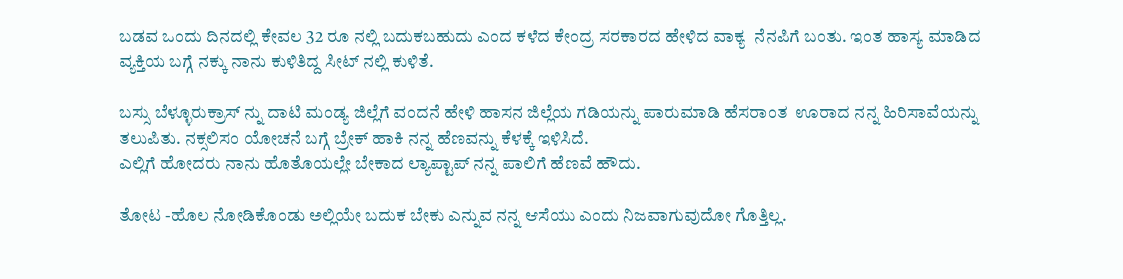ಬಡವ ಒಂದು ದಿನದಲ್ಲಿ ಕೇವಲ 32 ರೂ ನಲ್ಲಿ ಬದುಕಬಹುದು ಎಂದ ಕಳೆದ ಕೇಂದ್ರ ಸರಕಾರದ ಹೇಳಿದ ವಾಕ್ಯ  ನೆನಪಿಗೆ ಬಂತು. ಇಂತ ಹಾಸ್ಯ ಮಾಡಿದ ವ್ಯಕ್ತಿಯ ಬಗ್ಗೆ ನಕ್ಕು ನಾನು ಕುಳಿತಿದ್ದ ಸೀಟ್ ನಲ್ಲಿ ಕುಳಿತೆ.

ಬಸ್ಸು ಬೆಳ್ಳೂರುಕ್ರಾಸ್ ನ್ನು ದಾಟಿ ಮಂಡ್ಯ ಜಿಲ್ಲೆಗೆ ವಂದನೆ ಹೇಳಿ ಹಾಸನ ಜಿಲ್ಲೆಯ ಗಡಿಯನ್ನು ಪಾರುಮಾಡಿ ಹೆಸರಾಂತ  ಊರಾದ ನನ್ನ ಹಿರಿಸಾವೆಯನ್ನು ತಲುಪಿತು. ನಕ್ಸಲಿಸಂ ಯೋಚನೆ ಬಗ್ಗೆ ಬ್ರೇಕ್ ಹಾಕಿ ನನ್ನ ಹೆಣವನ್ನು ಕೆಳಕ್ಕೆ ಇಳಿಸಿದೆ.
ಎಲ್ಲಿಗೆ ಹೋದರು ನಾನು ಹೊತೊಯಲ್ಲೇ ಬೇಕಾದ ಲ್ಯಾಪ್ಟಾಪ್ ನನ್ನ ಪಾಲಿಗೆ ಹೆಣವೆ ಹೌದು.

ತೋಟ -ಹೊಲ ನೋಡಿಕೊಂಡು ಅಲ್ಲಿಯೇ ಬದುಕ ಬೇಕು ಎನ್ನುವ ನನ್ನ ಆಸೆಯು ಎಂದು ನಿಜವಾಗುವುದೋ ಗೊತ್ತಿಲ್ಲ.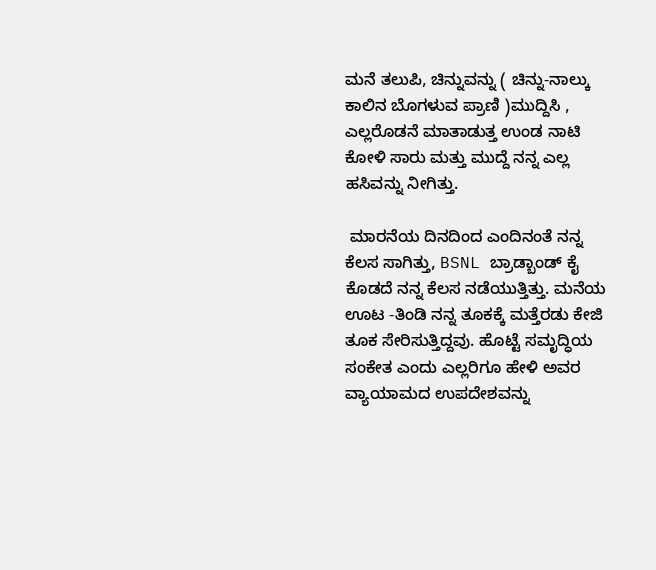ಮನೆ ತಲುಪಿ, ಚಿನ್ನುವನ್ನು ( ಚಿನ್ನು-ನಾಲ್ಕು ಕಾಲಿನ ಬೊಗಳುವ ಪ್ರಾಣಿ )ಮುದ್ದಿಸಿ , ಎಲ್ಲರೊಡನೆ ಮಾತಾಡುತ್ತ ಉಂಡ ನಾಟಿ ಕೋಳಿ ಸಾರು ಮತ್ತು ಮುದ್ದೆ ನನ್ನ ಎಲ್ಲ ಹಸಿವನ್ನು ನೀಗಿತ್ತು.

 ಮಾರನೆಯ ದಿನದಿಂದ ಎಂದಿನಂತೆ ನನ್ನ ಕೆಲಸ ಸಾಗಿತ್ತು, BSNL ಬ್ರಾಡ್ಬಾಂಡ್ ಕೈ ಕೊಡದೆ ನನ್ನ ಕೆಲಸ ನಡೆಯುತ್ತಿತ್ತು. ಮನೆಯ ಊಟ -ತಿಂಡಿ ನನ್ನ ತೂಕಕ್ಕೆ ಮತ್ತೆರಡು ಕೇಜಿ ತೂಕ ಸೇರಿಸುತ್ತಿದ್ದವು. ಹೊಟ್ಟೆ ಸಮೃದ್ಧಿಯ ಸಂಕೇತ ಎಂದು ಎಲ್ಲರಿಗೂ ಹೇಳಿ ಅವರ ವ್ಯಾಯಾಮದ ಉಪದೇಶವನ್ನು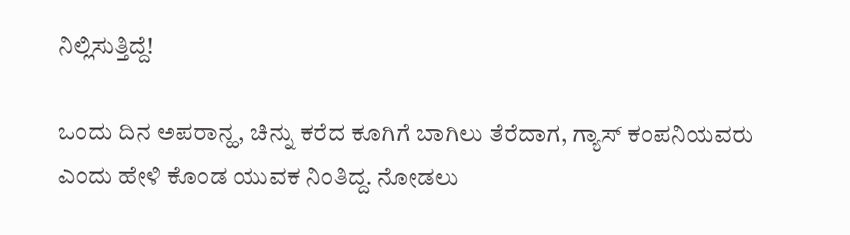ನಿಲ್ಲಿಸುತ್ತಿದ್ದೆ!

ಒಂದು ದಿನ ಅಪರಾನ್ಹ, ಚಿನ್ನು ಕರೆದ ಕೂಗಿಗೆ ಬಾಗಿಲು ತೆರೆದಾಗ, ಗ್ಯಾಸ್ ಕಂಪನಿಯವರು ಎಂದು ಹೇಳಿ ಕೊಂಡ ಯುವಕ ನಿಂತಿದ್ದ. ನೋಡಲು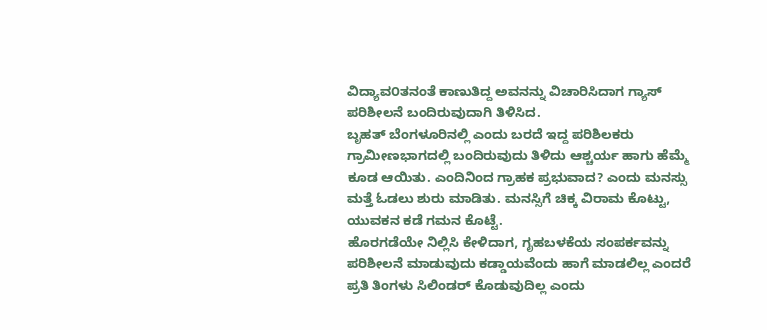ವಿದ್ಯಾವ೦ತನಂತೆ ಕಾಣುತಿದ್ದ ಅವನನ್ನು ವಿಚಾರಿಸಿದಾಗ ಗ್ಯಾಸ್ ಪರಿಶೀಲನೆ ಬಂದಿರುವುದಾಗಿ ತಿಳಿಸಿದ.
ಬೃಹತ್ ಬೆಂಗಳೂರಿನಲ್ಲಿ ಎಂದು ಬರದೆ ಇದ್ದ ಪರಿಶಿಲಕರು ಗ್ರಾಮೀಣಭಾಗದಲ್ಲಿ ಬಂದಿರುವುದು ತಿಳಿದು ಆಶ್ಚರ್ಯ ಹಾಗು ಹೆಮ್ಮೆ ಕೂಡ ಆಯಿತು. ಎಂದಿನಿಂದ ಗ್ರಾಹಕ ಪ್ರಭುವಾದ? ಎಂದು ಮನಸ್ಸು ಮತ್ತೆ ಓಡಲು ಶುರು ಮಾಡಿತು. ಮನಸ್ಸಿಗೆ ಚಿಕ್ಕ ವಿರಾಮ ಕೊಟ್ಟು, ಯುವಕನ ಕಡೆ ಗಮನ ಕೊಟ್ಟೆ.
ಹೊರಗಡೆಯೇ ನಿಲ್ಲಿಸಿ ಕೇಳಿದಾಗ, ಗೃಹಬಳಕೆಯ ಸಂಪರ್ಕವನ್ನು ಪರಿಶೀಲನೆ ಮಾಡುವುದು ಕಡ್ಡಾಯವೆಂದು ಹಾಗೆ ಮಾಡಲಿಲ್ಲ ಎಂದರೆ ಪ್ರತಿ ತಿಂಗಳು ಸಿಲಿಂಡರ್ ಕೊಡುವುದಿಲ್ಲ ಎಂದು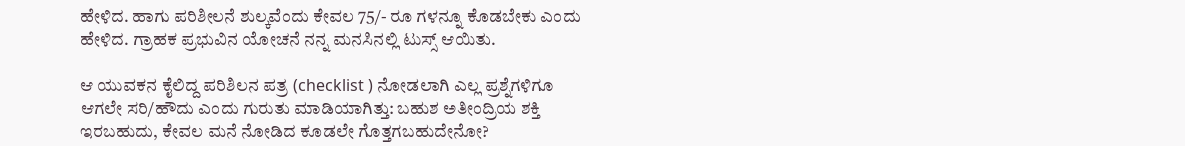ಹೇಳಿದ. ಹಾಗು ಪರಿಶೀಲನೆ ಶುಲ್ಕವೆಂದು ಕೇವಲ 75/- ರೂ ಗಳನ್ನೂ ಕೊಡಬೇಕು ಎಂದು ಹೇಳಿದ. ಗ್ರಾಹಕ ಪ್ರಭುವಿನ ಯೋಚನೆ ನನ್ನ ಮನಸಿನಲ್ಲಿ ಟುಸ್ಸ್ ಆಯಿತು.

ಆ ಯುವಕನ ಕೈಲಿದ್ದ ಪರಿಶಿಲನ ಪತ್ರ (checklist ) ನೋಡಲಾಗಿ ಎಲ್ಲ ಪ್ರಶ್ನೆಗಳಿಗೂ ಆಗಲೇ ಸರಿ/ಹೌದು ಎಂದು ಗುರುತು ಮಾಡಿಯಾಗಿತ್ತು: ಬಹುಶ ಅತೀಂದ್ರಿಯ ಶಕ್ತಿ ಇರಬಹುದು, ಕೇವಲ ಮನೆ ನೋಡಿದ ಕೂಡಲೇ ಗೊತ್ತಗಬಹುದೇನೋ?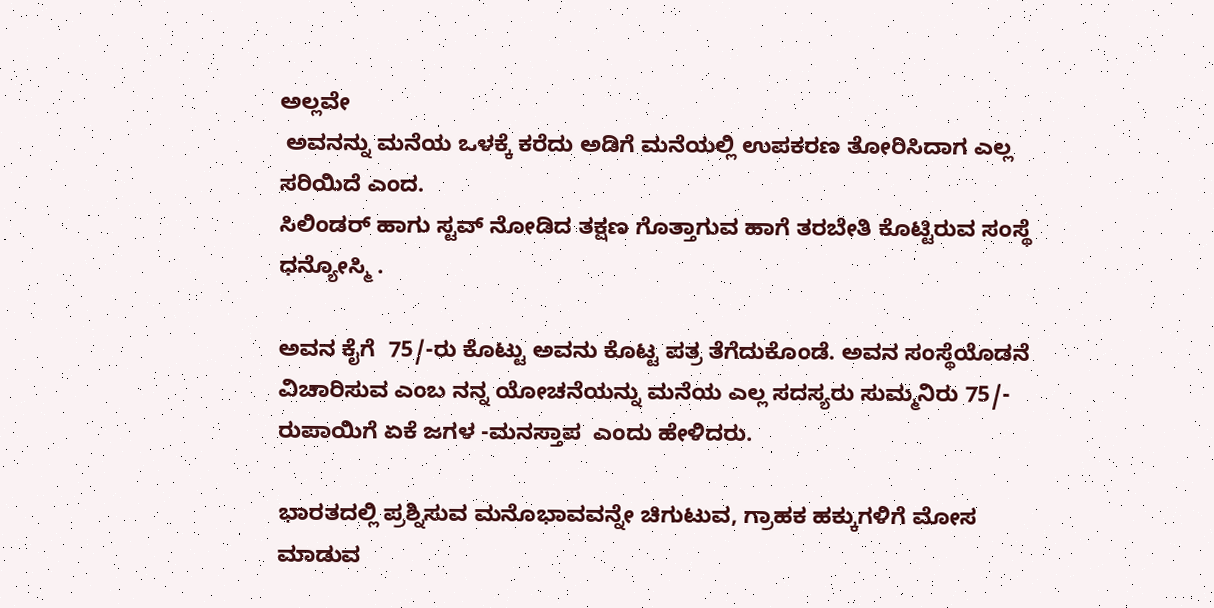ಅಲ್ಲವೇ
 ಅವನನ್ನು ಮನೆಯ ಒಳಕ್ಕೆ ಕರೆದು ಅಡಿಗೆ ಮನೆಯಲ್ಲಿ ಉಪಕರಣ ತೋರಿಸಿದಾಗ ಎಲ್ಲ ಸರಿಯಿದೆ ಎಂದ.
ಸಿಲಿಂಡರ್ ಹಾಗು ಸ್ಟವ್ ನೋಡಿದ ತಕ್ಷಣ ಗೊತ್ತಾಗುವ ಹಾಗೆ ತರಬೇತಿ ಕೊಟ್ಟಿರುವ ಸಂಸ್ಥೆ ಧನ್ಯೋಸ್ಮಿ .

ಅವನ ಕೈಗೆ  75/-ರು ಕೊಟ್ಟು ಅವನು ಕೊಟ್ಟ ಪತ್ರ ತೆಗೆದುಕೊಂಡೆ. ಅವನ ಸಂಸ್ಥೆಯೊಡನೆ ವಿಚಾರಿಸುವ ಎಂಬ ನನ್ನ ಯೋಚನೆಯನ್ನು ಮನೆಯ ಎಲ್ಲ ಸದಸ್ಯರು ಸುಮ್ಮನಿರು 75/- ರುಪಾಯಿಗೆ ಏಕೆ ಜಗಳ -ಮನಸ್ತಾಪ  ಎಂದು ಹೇಳಿದರು.

ಭಾರತದಲ್ಲಿ ಪ್ರಶ್ನಿಸುವ ಮನೊಭಾವವನ್ನೇ ಚಿಗುಟುವ, ಗ್ರಾಹಕ ಹಕ್ಕುಗಳಿಗೆ ಮೋಸ ಮಾಡುವ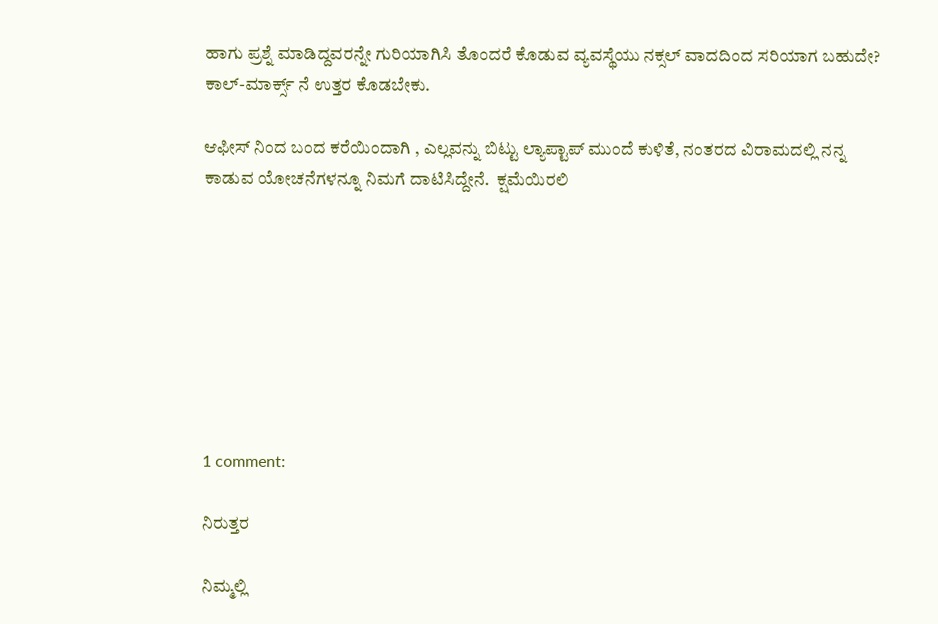ಹಾಗು ಪ್ರಶ್ನೆ ಮಾಡಿದ್ದವರನ್ನೇ ಗುರಿಯಾಗಿಸಿ ತೊಂದರೆ ಕೊಡುವ ವ್ಯವಸ್ಥೆಯು ನಕ್ಸಲ್ ವಾದದಿಂದ ಸರಿಯಾಗ ಬಹುದೇ? ಕಾಲ್-ಮಾರ್ಕ್ಸ್ ನೆ ಉತ್ತರ ಕೊಡಬೇಕು.

ಆಫೀಸ್ ನಿಂದ ಬಂದ ಕರೆಯಿಂದಾಗಿ , ಎಲ್ಲವನ್ನು ಬಿಟ್ಟು ಲ್ಯಾಪ್ಟಾಪ್ ಮುಂದೆ ಕುಳಿತೆ, ನಂತರದ ವಿರಾಮದಲ್ಲಿ ನನ್ನ ಕಾಡುವ ಯೋಚನೆಗಳನ್ನೂ ನಿಮಗೆ ದಾಟಿಸಿದ್ದೇನೆ.  ಕ್ಷಮೆಯಿರಲಿ








1 comment:

ನಿರುತ್ತರ

ನಿಮ್ಮಲ್ಲಿ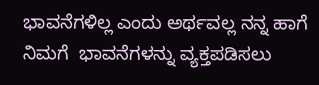ಭಾವನೆಗಳಿಲ್ಲ ಎಂದು ಅರ್ಥವಲ್ಲ ನನ್ನ ಹಾಗೆ ನಿಮಗೆ  ಭಾವನೆಗಳನ್ನು ವ್ಯಕ್ತಪಡಿಸಲು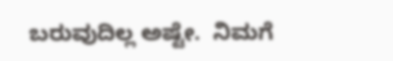ಬರುವುದಿಲ್ಲ ಅಷ್ಟೇ.  ನಿಮಗೆ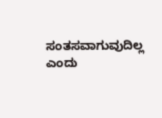ಸಂತಸವಾಗುವುದಿಲ್ಲ ಎಂದು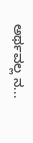ಅರ್ಥವಲ್ಲ ನ...